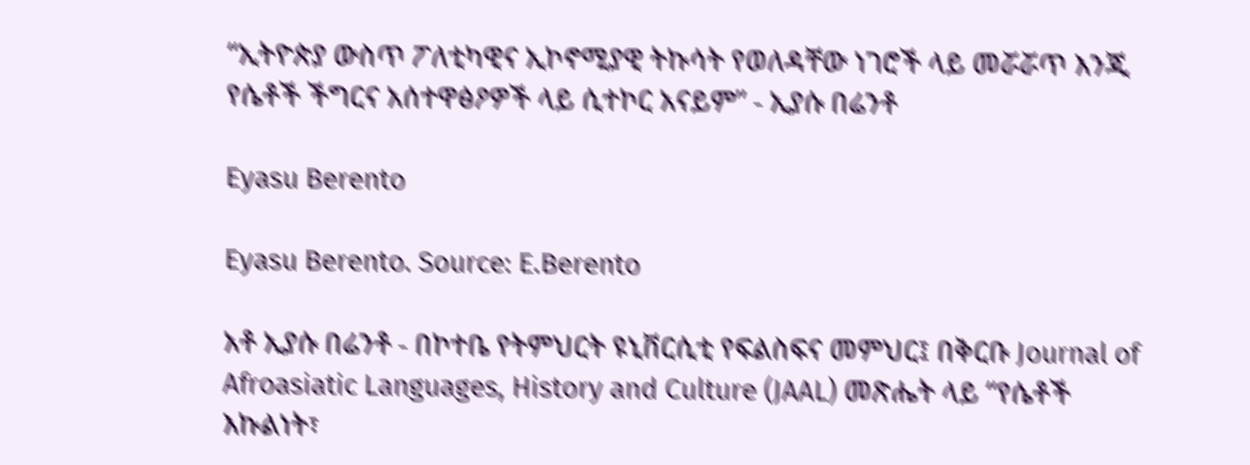“ኢትዮጵያ ውስጥ ፖለቲካዊና ኢኮኖሚያዊ ትኩሳት የወለዳቸው ነገሮች ላይ መሯሯጥ እንጂ የሴቶች ችግርና አሰተዋፅዖዎች ላይ ሲተኮር አናይም” - ኢያሱ በሬንቶ

Eyasu Berento

Eyasu Berento. Source: E.Berento

አቶ ኢያሱ በሬንቶ - በኮተቤ የትምህርት ዩኒቨርሲቲ የፍልስፍና መምህር፤ በቅርቡ Journal of Afroasiatic Languages, History and Culture (JAAL) መጽሔት ላይ “የሴቶች እኩልነት፣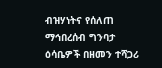ብዝሃነትና የሰለጠ ማኅበረሰብ ግንባታ ዕሳቤዎች በዘመን ተሻጋሪ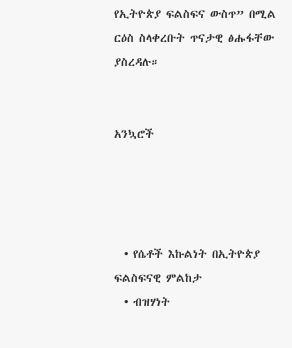የኢትዮጵያ ፍልስፍና ውስጥ” በሚል ርዕስ ስላቀረቡት ጥናታዊ ፅሑፋቸው ያስረዳሉ።


አንኳሮች




  • የሴቶች እኩልነት በኢትዮጵያ ፍልስፍናዊ ምልከታ
  • ብዝሃነት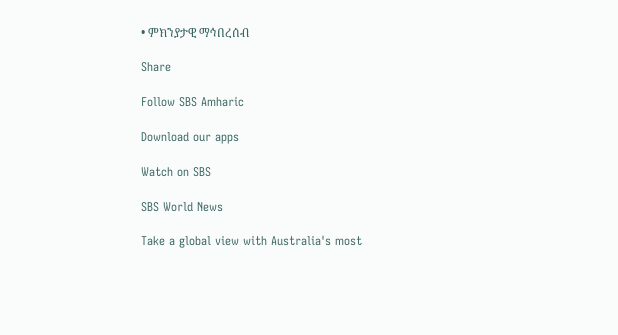• ምክንያታዊ ማኅበረሰብ

Share

Follow SBS Amharic

Download our apps

Watch on SBS

SBS World News

Take a global view with Australia's most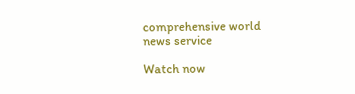comprehensive world news service

Watch now